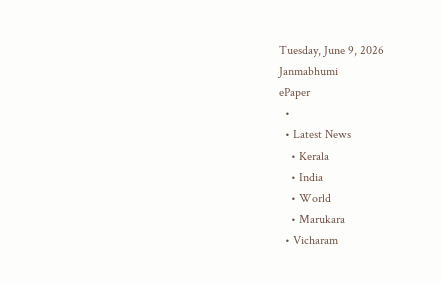Tuesday, June 9, 2026
Janmabhumi
ePaper
  •
  • Latest News
    • Kerala
    • India
    • World
    • Marukara
  • Vicharam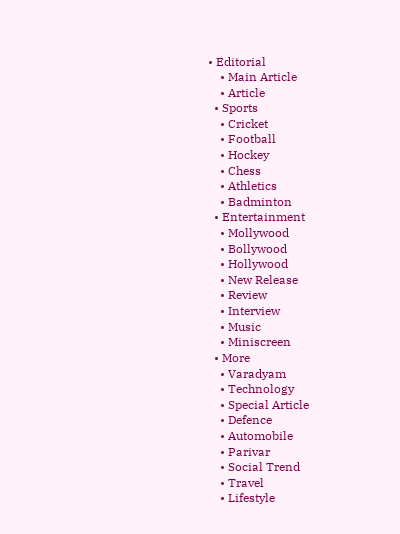• Editorial
    • Main Article
    • Article
  • Sports
    • Cricket
    • Football
    • Hockey
    • Chess
    • Athletics
    • Badminton
  • Entertainment
    • Mollywood
    • Bollywood
    • Hollywood
    • New Release
    • Review
    • Interview
    • Music
    • Miniscreen
  • More
    • Varadyam
    • Technology
    • Special Article
    • Defence
    • Automobile
    • Parivar
    • Social Trend
    • Travel
    • Lifestyle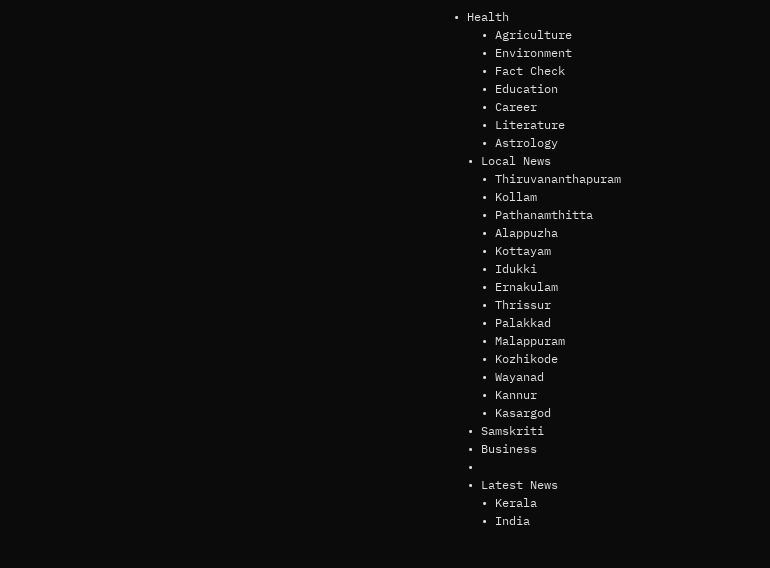• Health
    • Agriculture
    • Environment
    • Fact Check
    • Education
    • Career
    • Literature
    • Astrology
  • Local News
    • Thiruvananthapuram
    • Kollam
    • Pathanamthitta
    • Alappuzha
    • Kottayam
    • Idukki
    • Ernakulam
    • Thrissur
    • Palakkad
    • Malappuram
    • Kozhikode
    • Wayanad
    • Kannur
    • Kasargod
  • Samskriti
  • Business
  •
  • Latest News
    • Kerala
    • India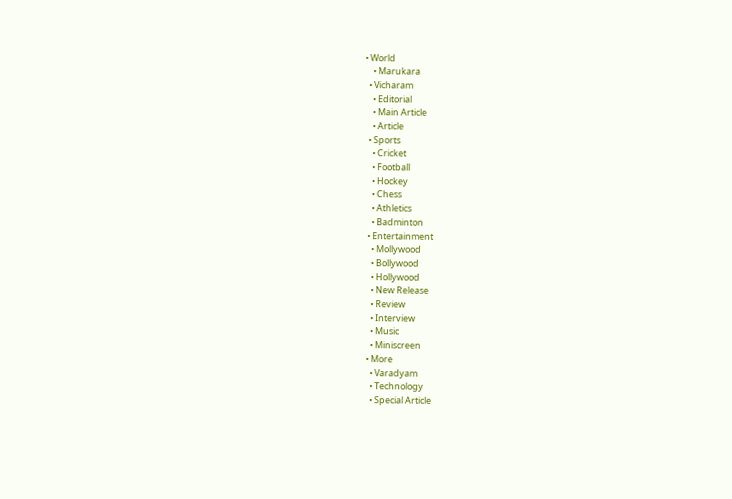• World
    • Marukara
  • Vicharam
    • Editorial
    • Main Article
    • Article
  • Sports
    • Cricket
    • Football
    • Hockey
    • Chess
    • Athletics
    • Badminton
  • Entertainment
    • Mollywood
    • Bollywood
    • Hollywood
    • New Release
    • Review
    • Interview
    • Music
    • Miniscreen
  • More
    • Varadyam
    • Technology
    • Special Article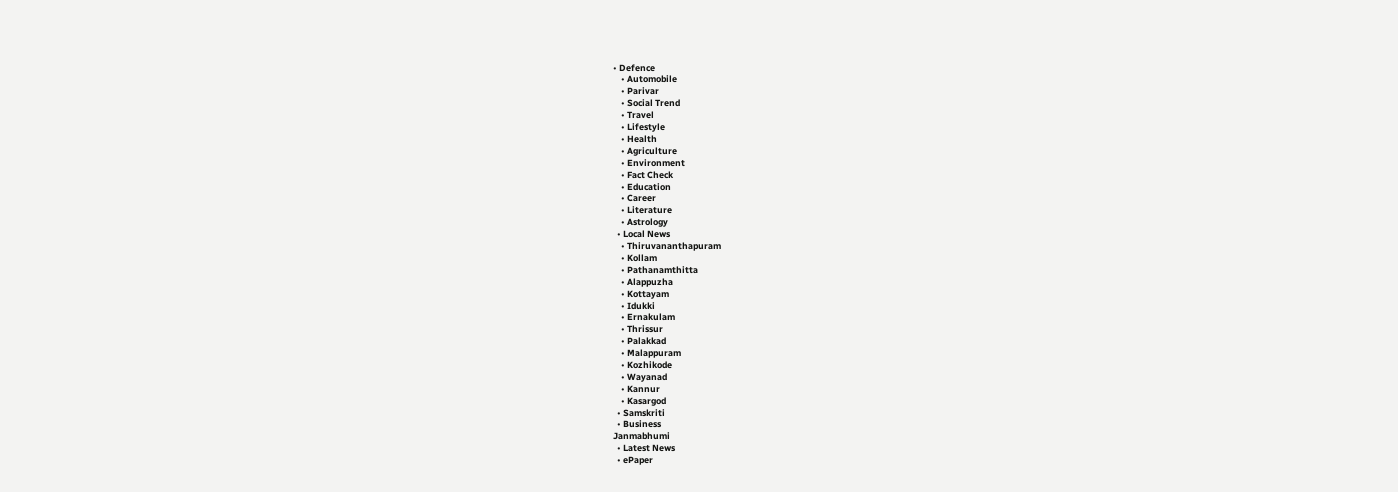• Defence
    • Automobile
    • Parivar
    • Social Trend
    • Travel
    • Lifestyle
    • Health
    • Agriculture
    • Environment
    • Fact Check
    • Education
    • Career
    • Literature
    • Astrology
  • Local News
    • Thiruvananthapuram
    • Kollam
    • Pathanamthitta
    • Alappuzha
    • Kottayam
    • Idukki
    • Ernakulam
    • Thrissur
    • Palakkad
    • Malappuram
    • Kozhikode
    • Wayanad
    • Kannur
    • Kasargod
  • Samskriti
  • Business
Janmabhumi
  • Latest News
  • ePaper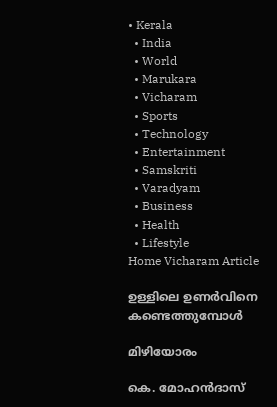• Kerala
  • India
  • World
  • Marukara
  • Vicharam
  • Sports
  • Technology
  • Entertainment
  • Samskriti
  • Varadyam
  • Business
  • Health
  • Lifestyle
Home Vicharam Article

ഉള്ളിലെ ഉണര്‍വിനെ കണ്ടെത്തുമ്പോള്‍

മിഴിയോരം

കെ. മോഹന്‍ദാസ്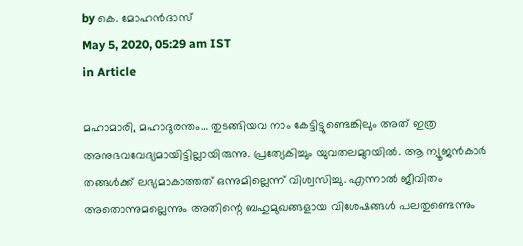by കെ. മോഹന്‍ദാസ്
May 5, 2020, 05:29 am IST
in Article

മഹാമാരി, മഹാദുരന്തം… തുടങ്ങിയവ നാം കേട്ടിട്ടുണ്ടെങ്കിലും അത് ഇത്ര അനുഭവവേദ്യമായിട്ടില്ലായിരുന്നു. പ്രത്യേകിച്ചും യുവതലമുറയില്‍. ആ ന്യൂജന്‍കാര്‍ തങ്ങള്‍ക്ക് ലഭ്യമാകാത്തത് ഒന്നുമില്ലെന്ന് വിശ്വസിച്ചു. എന്നാല്‍ ജീവിതം അതൊന്നുമല്ലെന്നും അതിന്റെ ബഹുമുഖങ്ങളായ വിശേഷങ്ങള്‍ പലതുണ്ടെന്നും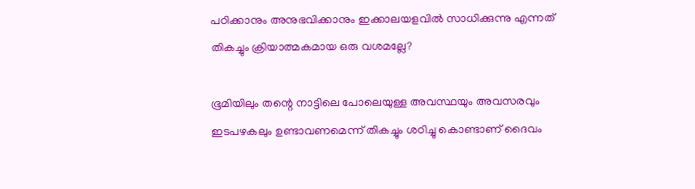പഠിക്കാനും അനുഭവിക്കാനും ഇക്കാലയളവില്‍ സാധിക്കുന്നു എന്നത് തികച്ചും ക്രിയാത്മകമായ ഒരു വശമല്ലേ?

ഭൂമിയിലും തന്റെ നാട്ടിലെ പോലെയുള്ള അവസ്ഥയും അവസരവും ഇടപഴകലും ഉണ്ടാവണമെന്ന് തികച്ചും ശഠിച്ചു കൊണ്ടാണ് ദൈവം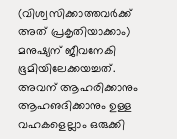(വിശ്വസിക്കാത്തവര്‍ക്ക് അത് പ്രകൃതിയാക്കാം) മനുഷ്യന് ജീവനേകി ഭൂമിയിലേക്കയച്ചത്. അവന് ആഹരിക്കാനും ആഹഌദിക്കാനും ഉള്ള വഹകളെല്ലാം ഒരുക്കി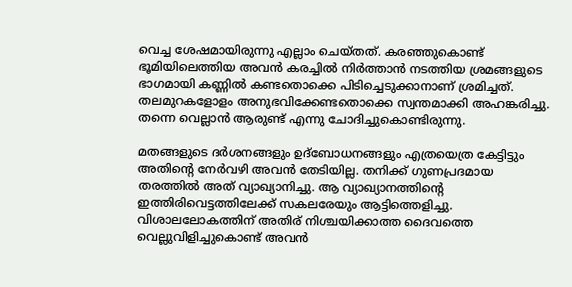വെച്ച ശേഷമായിരുന്നു എല്ലാം ചെയ്തത്. കരഞ്ഞുകൊണ്ട് ഭൂമിയിലെത്തിയ അവന്‍ കരച്ചില്‍ നിര്‍ത്താന്‍ നടത്തിയ ശ്രമങ്ങളുടെ ഭാഗമായി കണ്ണില്‍ കണ്ടതൊക്കെ പിടിച്ചെടുക്കാനാണ് ശ്രമിച്ചത്. തലമുറകളോളം അനുഭവിക്കേണ്ടതൊക്കെ സ്വന്തമാക്കി അഹങ്കരിച്ചു. തന്നെ വെല്ലാന്‍ ആരുണ്ട് എന്നു ചോദിച്ചുകൊണ്ടിരുന്നു.

മതങ്ങളുടെ ദര്‍ശനങ്ങളും ഉദ്‌ബോധനങ്ങളും എത്രയെത്ര കേട്ടിട്ടും അതിന്റെ നേര്‍വഴി അവന്‍ തേടിയില്ല. തനിക്ക് ഗുണപ്രദമായ തരത്തില്‍ അത് വ്യാഖ്യാനിച്ചു. ആ വ്യാഖ്യാനത്തിന്റെ ഇത്തിരിവെട്ടത്തിലേക്ക് സകലരേയും ആട്ടിത്തെളിച്ചു. വിശാലലോകത്തിന് അതിര് നിശ്ചയിക്കാത്ത ദൈവത്തെ വെല്ലുവിളിച്ചുകൊണ്ട് അവന്‍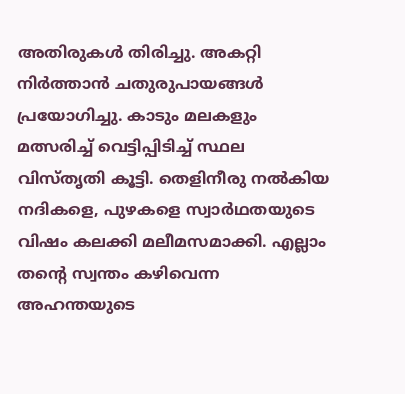അതിരുകള്‍ തിരിച്ചു. അകറ്റി നിര്‍ത്താന്‍ ചതുരുപായങ്ങള്‍ പ്രയോഗിച്ചു. കാടും മലകളും മത്സരിച്ച് വെട്ടിപ്പിടിച്ച് സ്ഥല വിസ്തൃതി കൂട്ടി. തെളിനീരു നല്‍കിയ നദികളെ, പുഴകളെ സ്വാര്‍ഥതയുടെ വിഷം കലക്കി മലീമസമാക്കി. എല്ലാം തന്റെ സ്വന്തം കഴിവെന്ന അഹന്തയുടെ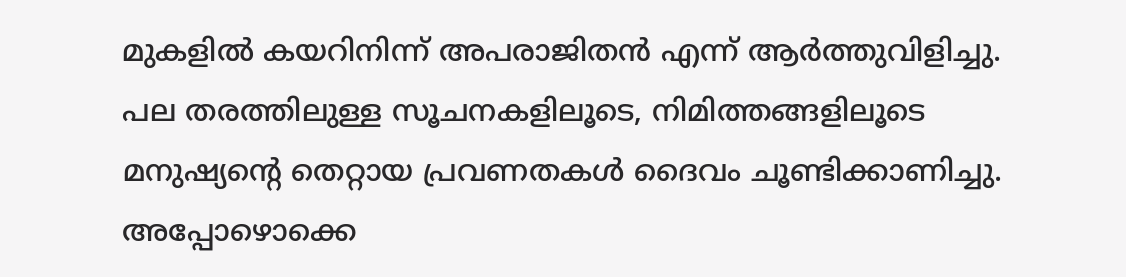മുകളില്‍ കയറിനിന്ന് അപരാജിതന്‍ എന്ന് ആര്‍ത്തുവിളിച്ചു. പല തരത്തിലുള്ള സൂചനകളിലൂടെ, നിമിത്തങ്ങളിലൂടെ മനുഷ്യന്റെ തെറ്റായ പ്രവണതകള്‍ ദൈവം ചൂണ്ടിക്കാണിച്ചു. അപ്പോഴൊക്കെ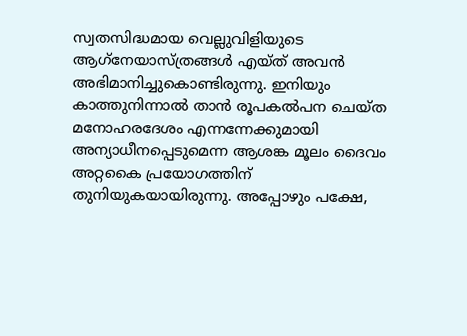സ്വതസിദ്ധമായ വെല്ലുവിളിയുടെ ആഗ്‌നേയാസ്ത്രങ്ങള്‍ എയ്ത് അവന്‍ അഭിമാനിച്ചുകൊണ്ടിരുന്നു. ഇനിയും കാത്തുനിന്നാല്‍ താന്‍ രൂപകല്‍പന ചെയ്ത മനോഹരദേശം എന്നന്നേക്കുമായി അന്യാധീനപ്പെടുമെന്ന ആശങ്ക മൂലം ദൈവം അറ്റകൈ പ്രയോഗത്തിന് തുനിയുകയായിരുന്നു. അപ്പോഴും പക്ഷേ,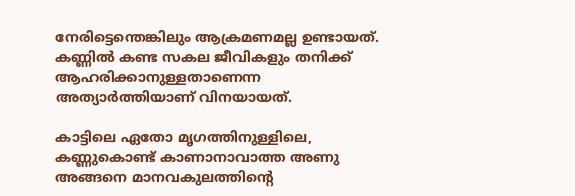നേരിട്ടെന്തെങ്കിലും ആക്രമണമല്ല ഉണ്ടായത്. കണ്ണില്‍ കണ്ട സകല ജീവികളും തനിക്ക് ആഹരിക്കാനുള്ളതാണെന്ന അത്യാര്‍ത്തിയാണ് വിനയായത്.

കാട്ടിലെ ഏതോ മൃഗത്തിനുള്ളിലെ, കണ്ണുകൊണ്ട് കാണാനാവാത്ത അണു അങ്ങനെ മാനവകുലത്തിന്റെ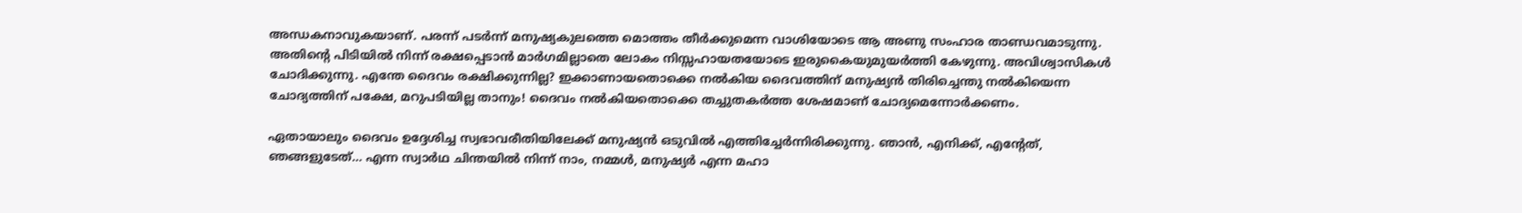അന്ധകനാവുകയാണ്. പരന്ന് പടര്‍ന്ന് മനുഷ്യകുലത്തെ മൊത്തം തീര്‍ക്കുമെന്ന വാശിയോടെ ആ അണു സംഹാര താണ്ഡവമാടുന്നു. അതിന്റെ പിടിയില്‍ നിന്ന് രക്ഷപ്പെടാന്‍ മാര്‍ഗമില്ലാതെ ലോകം നിസ്സഹായതയോടെ ഇരുകൈയുമുയര്‍ത്തി കേഴുന്നു. അവിശ്വാസികള്‍ ചോദിക്കുന്നു. എന്തേ ദൈവം രക്ഷിക്കുന്നില്ല? ഇക്കാണായതൊക്കെ നല്‍കിയ ദൈവത്തിന് മനുഷ്യന്‍ തിരിച്ചെന്തു നല്‍കിയെന്ന ചോദ്യത്തിന് പക്ഷേ, മറുപടിയില്ല താനും! ദൈവം നല്‍കിയതൊക്കെ തച്ചുതകര്‍ത്ത ശേഷമാണ് ചോദ്യമെന്നോര്‍ക്കണം.

ഏതായാലും ദൈവം ഉദ്ദേശിച്ച സ്വഭാവരീതിയിലേക്ക് മനുഷ്യന്‍ ഒടുവില്‍ എത്തിച്ചേര്‍ന്നിരിക്കുന്നു. ഞാന്‍, എനിക്ക്, എന്റേത്, ഞങ്ങളുടേത്… എന്ന സ്വാര്‍ഥ ചിന്തയില്‍ നിന്ന് നാം, നമ്മള്‍, മനുഷ്യര്‍ എന്ന മഹാ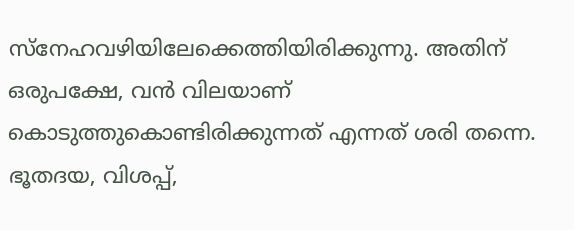സ്‌നേഹവഴിയിലേക്കെത്തിയിരിക്കുന്നു. അതിന് ഒരുപക്ഷേ, വന്‍ വിലയാണ് കൊടുത്തുകൊണ്ടിരിക്കുന്നത് എന്നത് ശരി തന്നെ. ഭൂതദയ, വിശപ്പ്,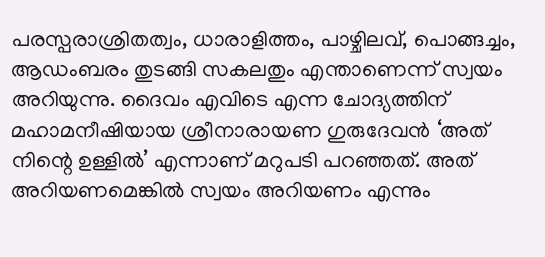പരസ്പരാശ്രിതത്വം, ധാരാളിത്തം, പാഴ്ചിലവ്, പൊങ്ങച്ചം, ആഡംബരം തുടങ്ങി സകലതും എന്താണെന്ന് സ്വയം അറിയുന്നു. ദൈവം എവിടെ എന്ന ചോദ്യത്തിന് മഹാമനീഷിയായ ശ്രീനാരായണ ഗുരുദേവന്‍ ‘അത് നിന്റെ ഉള്ളില്‍’ എന്നാണ് മറുപടി പറഞ്ഞത്. അത് അറിയണമെങ്കില്‍ സ്വയം അറിയണം എന്നും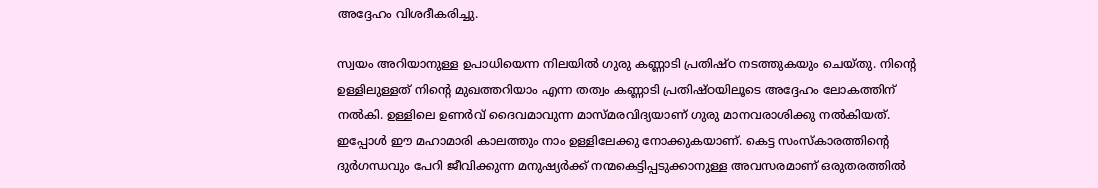അദ്ദേഹം വിശദീകരിച്ചു.

സ്വയം അറിയാനുള്ള ഉപാധിയെന്ന നിലയില്‍ ഗുരു കണ്ണാടി പ്രതിഷ്ഠ നടത്തുകയും ചെയ്തു. നിന്റെ ഉള്ളിലുള്ളത് നിന്റെ മുഖത്തറിയാം എന്ന തത്വം കണ്ണാടി പ്രതിഷ്ഠയിലൂടെ അദ്ദേഹം ലോകത്തിന് നല്‍കി. ഉള്ളിലെ ഉണര്‍വ് ദൈവമാവുന്ന മാസ്മരവിദ്യയാണ് ഗുരു മാനവരാശിക്കു നല്‍കിയത്. ഇപ്പോള്‍ ഈ മഹാമാരി കാലത്തും നാം ഉള്ളിലേക്കു നോക്കുകയാണ്. കെട്ട സംസ്‌കാരത്തിന്റെ ദുര്‍ഗന്ധവും പേറി ജീവിക്കുന്ന മനുഷ്യര്‍ക്ക് നന്മകെട്ടിപ്പടുക്കാനുള്ള അവസരമാണ് ഒരുതരത്തില്‍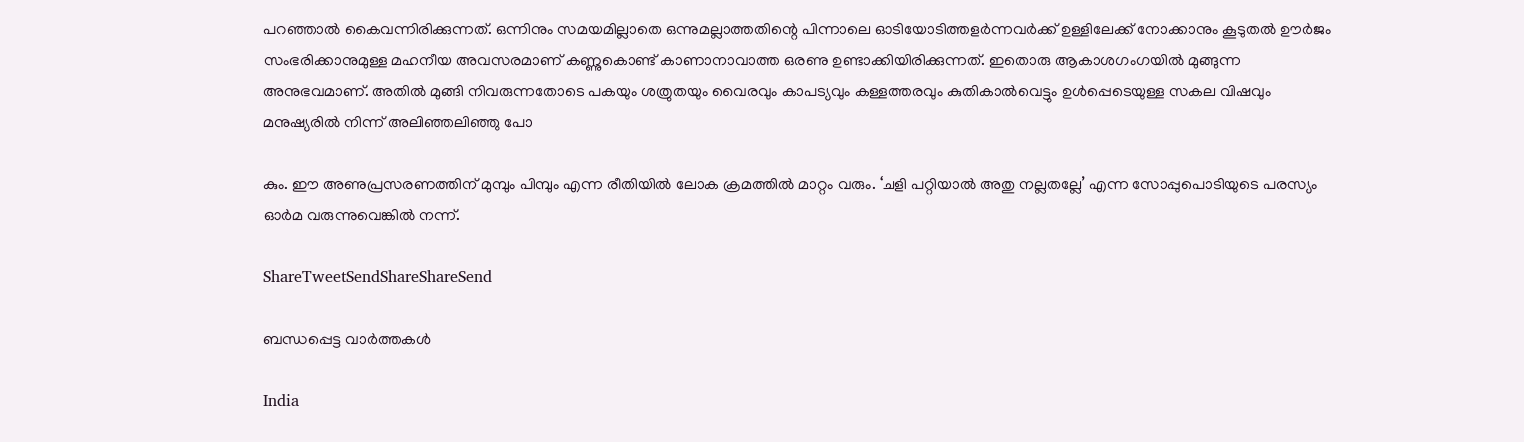പറഞ്ഞാല്‍ കൈവന്നിരിക്കുന്നത്. ഒന്നിനും സമയമില്ലാതെ ഒന്നുമല്ലാത്തതിന്റെ പിന്നാലെ ഓടിയോടിത്തളര്‍ന്നവര്‍ക്ക് ഉള്ളിലേക്ക് നോക്കാനും കൂടുതല്‍ ഊര്‍ജം സംഭരിക്കാനുമുള്ള മഹനീയ അവസരമാണ് കണ്ണുകൊണ്ട് കാണാനാവാത്ത ഒരണു ഉണ്ടാക്കിയിരിക്കുന്നത്. ഇതൊരു ആകാശഗംഗയില്‍ മുങ്ങുന്ന അനുഭവമാണ്. അതില്‍ മുങ്ങി നിവരുന്നതോടെ പകയും ശത്രുതയും വൈരവും കാപട്യവും കള്ളത്തരവും കുതികാല്‍വെട്ടും ഉള്‍പ്പെടെയുള്ള സകല വിഷവും മനുഷ്യരില്‍ നിന്ന് അലിഞ്ഞലിഞ്ഞു പോ

കും. ഈ അണുപ്രസരണത്തിന് മുമ്പും പിമ്പും എന്ന രീതിയില്‍ ലോക ക്രമത്തില്‍ മാറ്റം വരും. ‘ചളി പറ്റിയാല്‍ അതു നല്ലതല്ലേ’ എന്ന സോപ്പുപൊടിയുടെ പരസ്യം ഓര്‍മ വരുന്നുവെങ്കില്‍ നന്ന്.

ShareTweetSendShareShareSend

ബന്ധപ്പെട്ട വാര്‍ത്തകള്‍

India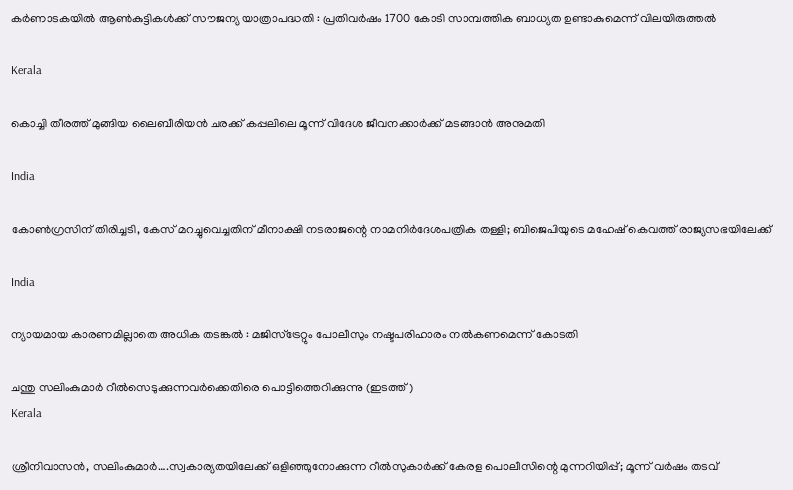കര്‍ണാടകയില്‍ ആണ്‍കുട്ടികള്‍ക്ക് സൗജന്യ യാത്രാപദ്ധതി : പ്രതിവര്‍ഷം 1700 കോടി സാമ്പത്തിക ബാധ്യത ഉണ്ടാകുമെന്ന് വിലയിരുത്തല്‍

Kerala

കൊച്ചി തീരത്ത് മുങ്ങിയ ലൈബീരിയന്‍ ചരക്ക് കപ്പലിലെ മൂന്ന് വിദേശ ജീവനക്കാര്‍ക്ക് മടങ്ങാന്‍ അനുമതി

India

കോണ്‍ഗ്രസിന് തിരിച്ചടി, കേസ് മറച്ചുവെച്ചതിന് മീനാക്ഷി നടരാജന്റെ നാമനിര്‍ദേശപത്രിക തള്ളി; ബിജെപിയുടെ മഹേഷ് കെവത്ത് രാജ്യസഭയിലേക്ക്

India

ന്യായമായ കാരണമില്ലാതെ അധിക തടങ്കല്‍ : മജിസ്ട്രേറ്റും പോലീസും നഷ്ടപരിഹാരം നല്‍കണമെന്ന് കോടതി

ചന്തു സലിംകുമാര്‍ റീല്‍സെടുക്കുന്നവര്‍ക്കെതിരെ പൊട്ടിത്തെറിക്കുന്നു (ഇടത്ത്)
Kerala

ശ്രീനിവാസന്‍, സലിംകുമാര്‍….സ്വകാര്യതയിലേക്ക് ഒളിഞ്ഞുനോക്കുന്ന റീല്‍സുകാര്‍ക്ക് കേരള പൊലീസിന്റെ മുന്നറിയിപ്പ്; മൂന്ന് വര്‍ഷം തടവ്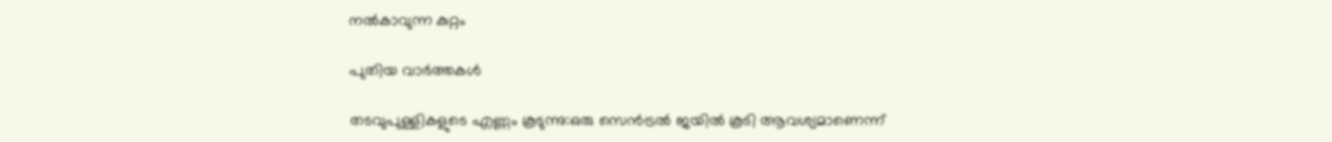നല്‍കാവുന്ന കുറ്റം

പുതിയ വാര്‍ത്തകള്‍

തടവുപുള്ളികളുടെ എണ്ണം കൂടുന്നു:ഒരു സെന്‍ട്രല്‍ ജയില്‍ കൂടി ആവശ്യമാണെന്ന്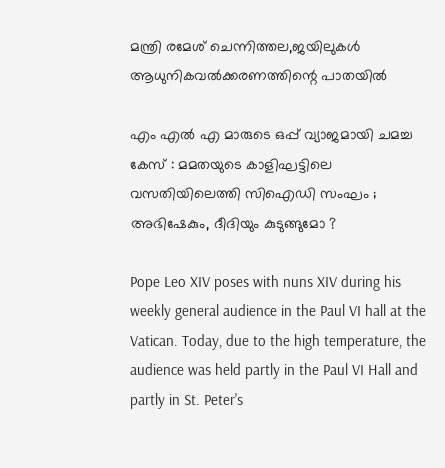മന്ത്രി രമേശ് ചെന്നിത്തല,ജയിലുകള്‍ ആധുനികവല്‍ക്കരണത്തിന്റെ പാതയില്‍

എം എൽ എ മാരുടെ ഒപ്പ് വ്യാജമായി ചമച്ച കേസ് : മമതയുടെ കാളിഘട്ടിലെ വസതിയിലെത്തി സിഐഡി സംഘം ; അഭിഷേകും, ദീദിയും കുടുങ്ങുമോ ?

Pope Leo XIV poses with nuns XIV during his weekly general audience in the Paul VI hall at the Vatican. Today, due to the high temperature, the audience was held partly in the Paul VI Hall and partly in St. Peter's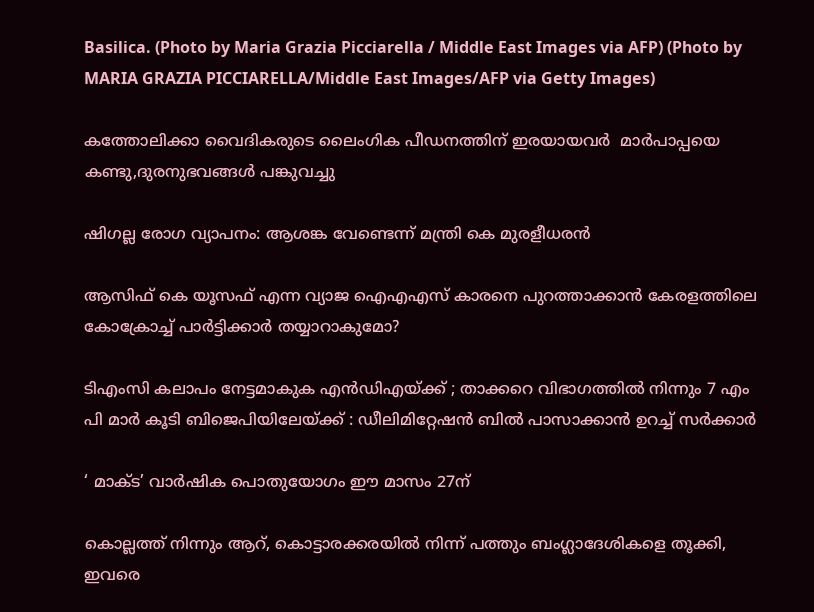Basilica. (Photo by Maria Grazia Picciarella / Middle East Images via AFP) (Photo by MARIA GRAZIA PICCIARELLA/Middle East Images/AFP via Getty Images)

കത്തോലിക്കാ വൈദികരുടെ ലൈംഗിക പീഡനത്തിന് ഇരയായവര്‍  മാര്‍പാപ്പയെ കണ്ടു,ദുരനുഭവങ്ങള്‍ പങ്കുവച്ചു

ഷിഗല്ല രോഗ വ്യാപനം: ആശങ്ക വേണ്ടെന്ന് മന്ത്രി കെ മുരളീധരന്‍

ആസിഫ് കെ യൂസഫ് എന്ന വ്യാജ ഐഎഎസ് കാരനെ പുറത്താക്കാന്‍ കേരളത്തിലെ കോക്രോച്ച് പാര്‍ട്ടിക്കാര്‍ തയ്യാറാകുമോ?

ടിഎംസി കലാപം നേട്ടമാകുക എൻഡിഎയ്‌ക്ക് ; താക്കറെ വിഭാഗത്തിൽ നിന്നും 7 എം പി മാർ കൂടി ബിജെപിയിലേയ്‌ക്ക് : ഡീലിമിറ്റേഷൻ ബിൽ പാസാക്കാൻ ഉറച്ച് സർക്കാർ

‘ മാക്ട’ വാര്‍ഷിക പൊതുയോഗം ഈ മാസം 27ന്

കൊല്ലത്ത് നിന്നും ആറ്, കൊട്ടാരക്കരയില്‍ നിന്ന് പത്തും ബംഗ്ലാദേശികളെ തൂക്കി, ഇവരെ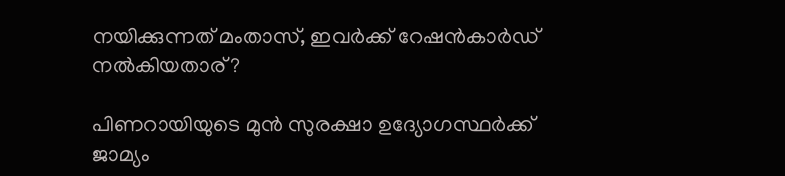നയിക്കുന്നത് മംതാസ്, ഇവര്‍ക്ക് റേഷന്‍കാര്‍ഡ് നല്‍കിയതാര്?

പിണറായിയുടെ മുന്‍ സുരക്ഷാ ഉദ്യോഗസ്ഥര്‍ക്ക് ജാമ്യം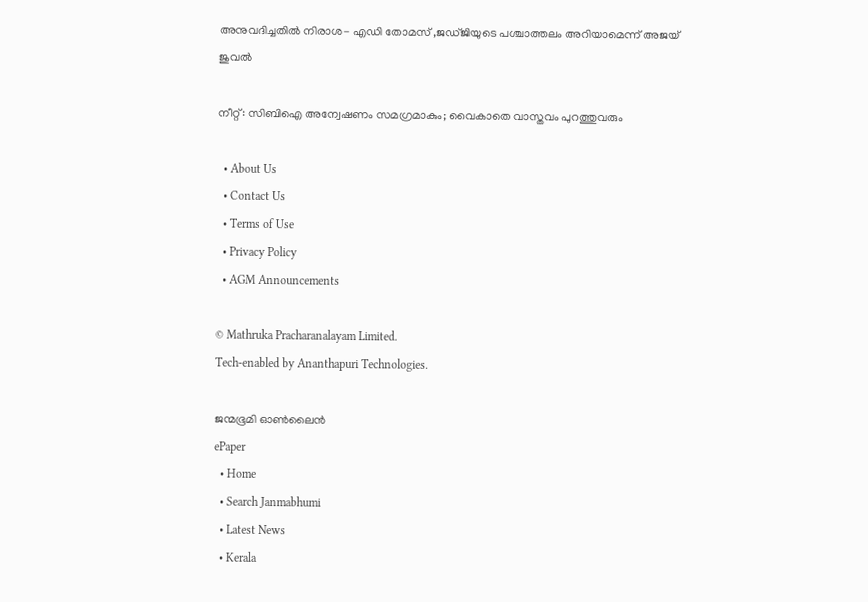അനുവദിച്ചതില്‍ നിരാശ- എഡി തോമസ് ,ജഡ്ജിയുടെ പശ്ചാത്തലം അറിയാമെന്ന് അജയ് ജുവല്‍

നീറ്റ്: സിബിഐ അന്വേഷണം സമഗ്രമാകും; വൈകാതെ വാസ്തവം പുറത്തുവരും

  • About Us
  • Contact Us
  • Terms of Use
  • Privacy Policy
  • AGM Announcements

© Mathruka Pracharanalayam Limited.
Tech-enabled by Ananthapuri Technologies.

ജന്മഭൂമി ഓണ്‍ലൈന്‍
ePaper
  • Home
  • Search Janmabhumi
  • Latest News
  • Kerala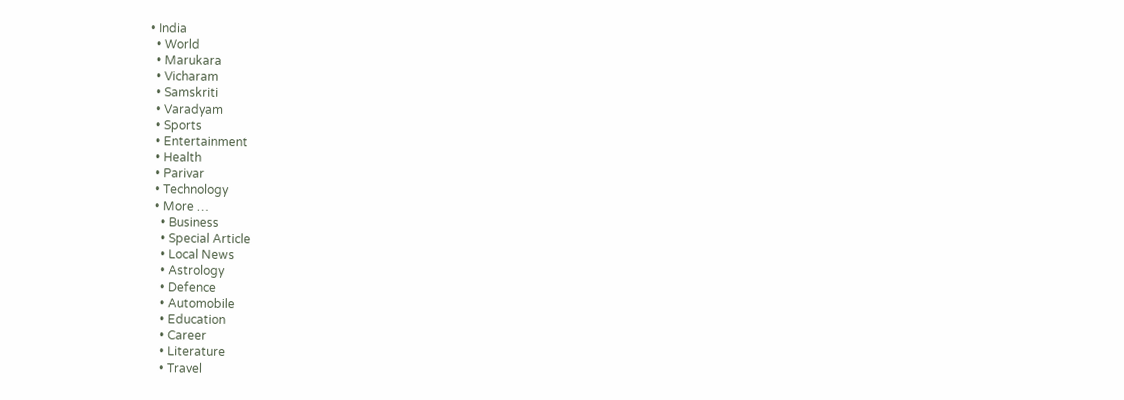• India
  • World
  • Marukara
  • Vicharam
  • Samskriti
  • Varadyam
  • Sports
  • Entertainment
  • Health
  • Parivar
  • Technology
  • More …
    • Business
    • Special Article
    • Local News
    • Astrology
    • Defence
    • Automobile
    • Education
    • Career
    • Literature
    • Travel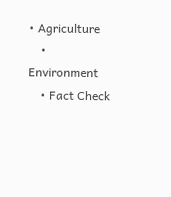• Agriculture
    • Environment
    • Fact Check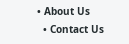• About Us
  • Contact Us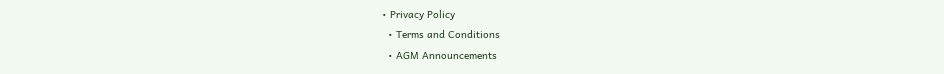• Privacy Policy
  • Terms and Conditions
  • AGM Announcements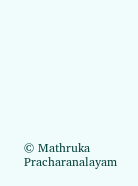© Mathruka Pracharanalayam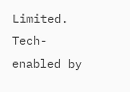Limited.
Tech-enabled by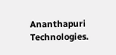Ananthapuri Technologies.